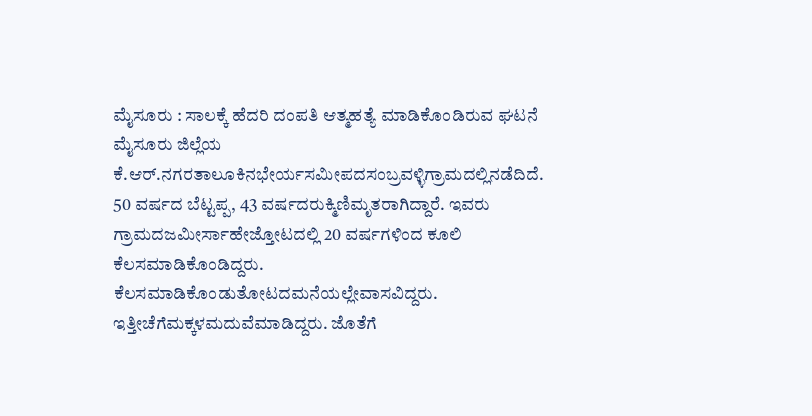ಮೈಸೂರು : ಸಾಲಕ್ಕೆ ಹೆದರಿ ದಂಪತಿ ಆತ್ಮಹತ್ಯೆ ಮಾಡಿಕೊಂಡಿರುವ ಘಟನೆ ಮೈಸೂರು ಜಿಲ್ಲೆಯ ಕೆ.ಆರ್.ನಗರತಾಲೂಕಿನಭೇರ್ಯಸಮೀಪದಸಂಬ್ರವಳ್ಳಿಗ್ರಾಮದಲ್ಲಿನಡೆದಿದೆ.
50 ವರ್ಷದ ಬೆಟ್ಟಪ್ಪ, 43 ವರ್ಷದರುಕ್ಮಿಣಿಮೃತರಾಗಿದ್ದಾರೆ. ಇವರು ಗ್ರಾಮದಜಮೀರ್ಸಾಹೇಜ್ತೋಟದಲ್ಲಿ 20 ವರ್ಷಗಳಿಂದ ಕೂಲಿ ಕೆಲಸಮಾಡಿಕೊಂಡಿದ್ದರು. ಕೆಲಸಮಾಡಿಕೊಂಡುತೋಟದಮನೆಯಲ್ಲೇವಾಸವಿದ್ದರು. ಇತ್ತೀಚೆಗೆಮಕ್ಕಳಮದುವೆಮಾಡಿದ್ದರು. ಜೊತೆಗೆ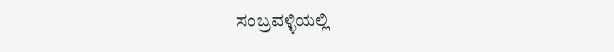ಸಂಬ್ರವಳ್ಳಿಯಲ್ಲಿ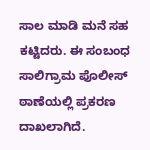ಸಾಲ ಮಾಡಿ ಮನೆ ಸಹ ಕಟ್ಟಿದರು. ಈ ಸಂಬಂಧ ಸಾಲಿಗ್ರಾಮ ಪೊಲೀಸ್ ಠಾಣೆಯಲ್ಲಿ ಪ್ರಕರಣ ದಾಖಲಾಗಿದೆ.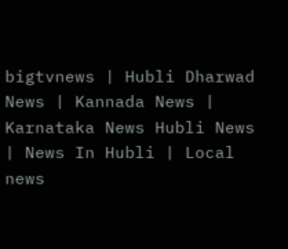bigtvnews | Hubli Dharwad News | Kannada News | Karnataka News Hubli News | News In Hubli | Local news